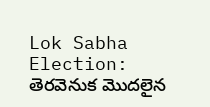Lok Sabha Election: తెరవెనుక మొదలైన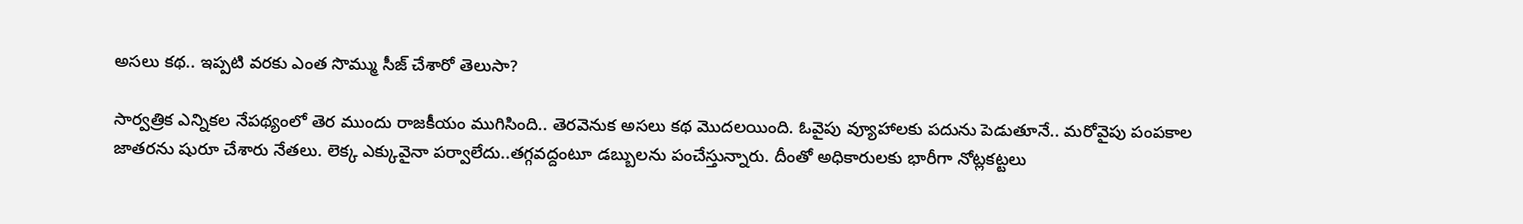అసలు కథ.. ఇప్పటి వరకు ఎంత సొమ్ము సీజ్ చేశారో తెలుసా?

సార్వత్రిక ఎన్నికల నేపథ్యంలో తెర ముందు రాజకీయం ముగిసింది.. తెరవెనుక అసలు కథ మొదలయింది. ఓవైపు వ్యూహాలకు పదును పెడుతూనే.. మరోవైపు పంపకాల జాతరను షురూ చేశారు నేతలు. లెక్క ఎక్కువైనా పర్వాలేదు..తగ్గవద్దంటూ డబ్బులను పంచేస్తున్నారు. దీంతో అధికారులకు భారీగా నోట్లకట్టలు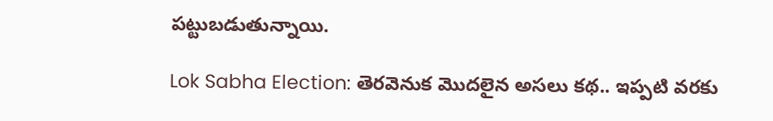పట్టుబడుతున్నాయి.

Lok Sabha Election: తెరవెనుక మొదలైన అసలు కథ.. ఇప్పటి వరకు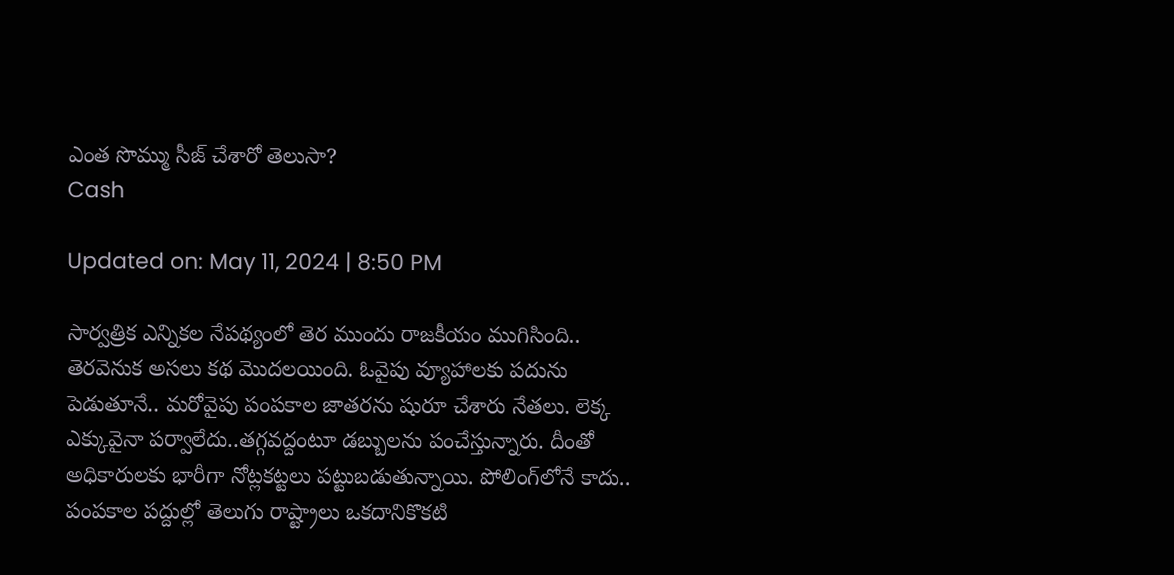ఎంత సొమ్ము సీజ్ చేశారో తెలుసా?
Cash

Updated on: May 11, 2024 | 8:50 PM

సార్వత్రిక ఎన్నికల నేపథ్యంలో తెర ముందు రాజకీయం ముగిసింది.. తెరవెనుక అసలు కథ మొదలయింది. ఓవైపు వ్యూహాలకు పదును పెడుతూనే.. మరోవైపు పంపకాల జాతరను షురూ చేశారు నేతలు. లెక్క ఎక్కువైనా పర్వాలేదు..తగ్గవద్దంటూ డబ్బులను పంచేస్తున్నారు. దీంతో అధికారులకు భారీగా నోట్లకట్టలు పట్టుబడుతున్నాయి. పోలింగ్‌లోనే కాదు.. పంపకాల పద్దుల్లో తెలుగు రాష్ట్రాలు ఒకదానికొకటి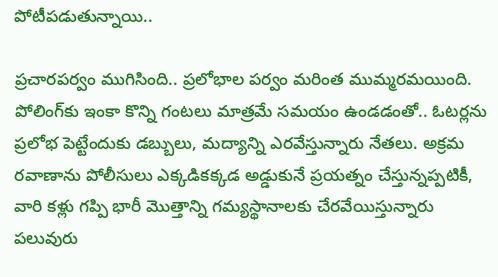పోటీపడుతున్నాయి..

ప్రచారపర్వం ముగిసింది.. ప్రలోభాల పర్వం మరింత ముమ్మరమయింది. పోలింగ్‌కు ఇంకా కొన్ని గంటలు మాత్రమే సమయం ఉండడంతో.. ఓటర్లను ప్రలోభ పెట్టేందుకు డబ్బులు, మద్యాన్ని ఎరవేస్తున్నారు నేతలు. అక్రమ రవాణాను పోలీసులు ఎక్కడికక్కడ అడ్డుకునే ప్రయత్నం చేస్తున్నప్పటికీ, వారి కళ్లు గప్పి భారీ మొత్తాన్ని గమ్యస్థానాలకు చేరవేయిస్తున్నారు పలువురు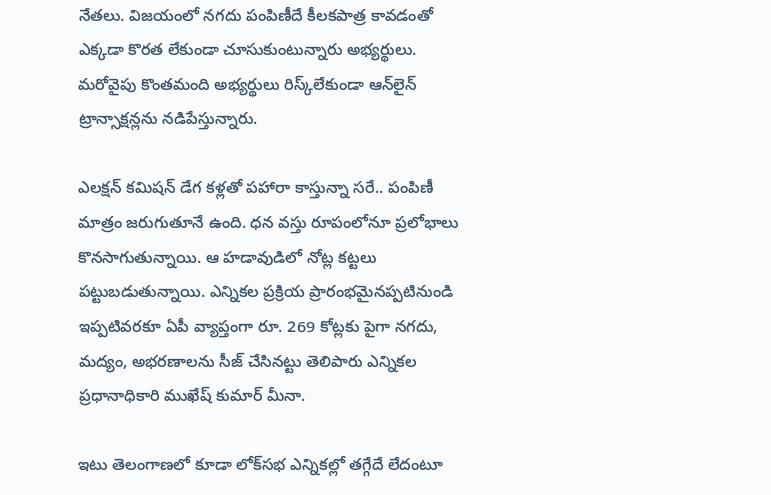నేతలు. విజయంలో నగదు పంపిణీదే కీలకపాత్ర కావడంతో ఎక్కడా కొరత లేకుండా చూసుకుంటున్నారు అభ్యర్థులు. మరోవైపు కొంతమంది అభ్యర్థులు రిస్క్‌లేకుండా ఆన్‌లైన్‌ ట్రాన్సాక్షన్లను నడిపేస్తున్నారు.

ఎలక్షన్‌ కమిషన్‌ డేగ కళ్లతో పహారా కాస్తున్నా సరే.. పంపిణీ మాత్రం జరుగుతూనే ఉంది. ధన వస్తు రూపంలోనూ ప్రలోభాలు కొనసాగుతున్నాయి. ఆ హడావుడిలో నోట్ల కట్టలు పట్టుబడుతున్నాయి. ఎన్నికల ప్రక్రియ ప్రారంభమైనప్పటినుండి ఇప్పటివరకూ ఏపీ వ్యాప్తంగా రూ. 269 కోట్లకు పైగా నగదు, మద్యం, అభరణాలను సీజ్‌ చేసినట్టు తెలిపారు ఎన్నికల ప్రధానాధికారి ముఖేష్‌ కుమార్‌ మీనా.

ఇటు తెలంగాణలో కూడా లోక్‌సభ ఎన్నికల్లో తగ్గేదే లేదంటూ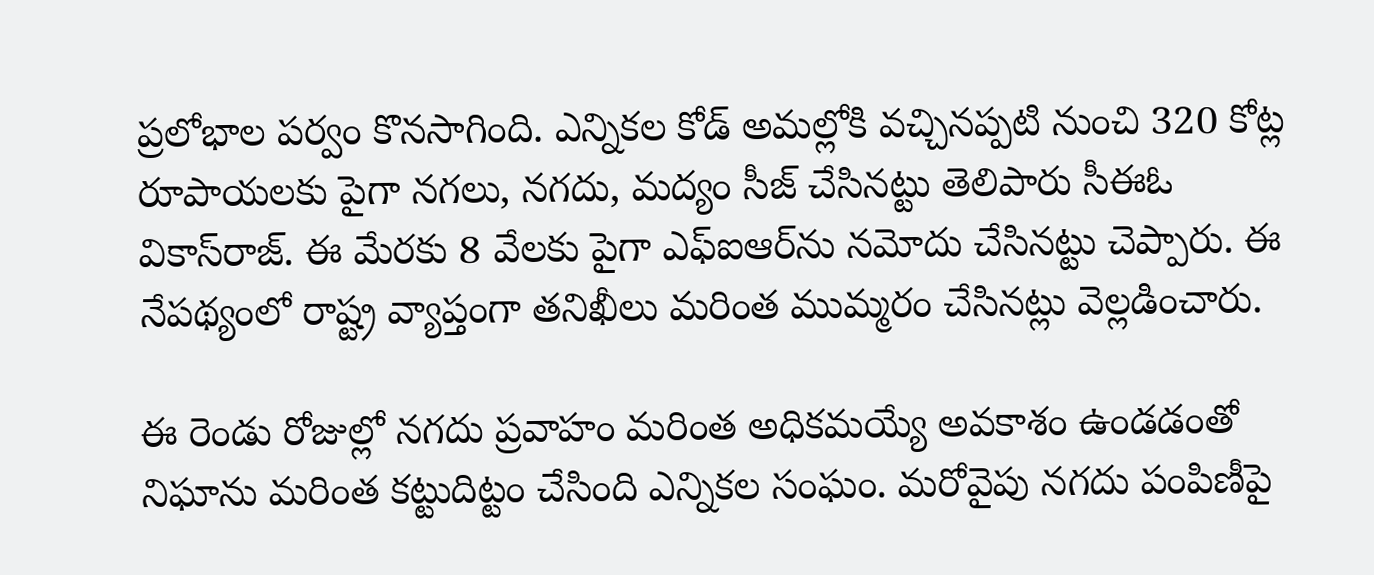ప్రలోభాల పర్వం కొనసాగింది. ఎన్నికల కోడ్‌ అమల్లోకి వచ్చినప్పటి నుంచి 320 కోట్ల రూపాయలకు పైగా నగలు, నగదు, మద్యం సీజ్‌ చేసినట్టు తెలిపారు సీఈఓ వికాస్‌రాజ్‌. ఈ మేరకు 8 వేలకు పైగా ఎఫ్‌ఐఆర్‌ను నమోదు చేసినట్టు చెప్పారు. ఈ నేపథ్యంలో రాష్ట్ర వ్యాప్తంగా తనిఖీలు మరింత ముమ్మరం చేసినట్లు వెల్లడించారు.

ఈ రెండు రోజుల్లో నగదు ప్రవాహం మరింత అధికమయ్యే అవకాశం ఉండడంతో నిఘాను మరింత కట్టుదిట్టం చేసింది ఎన్నికల సంఘం. మరోవైపు నగదు పంపిణీపై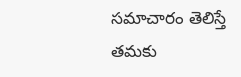సమాచారం తెలిస్తే తమకు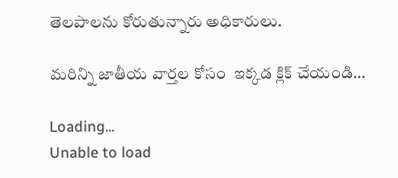తెలపాలను కోరుతున్నారు అధికారులు.

మరిన్ని జాతీయ వార్తల కోసం  ఇక్కడ క్లిక్ చేయండి…

Loading...
Unable to load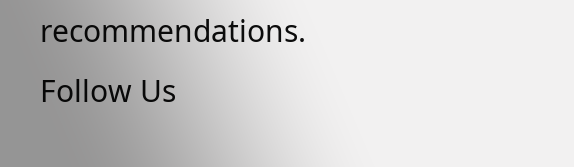recommendations.
Follow Us